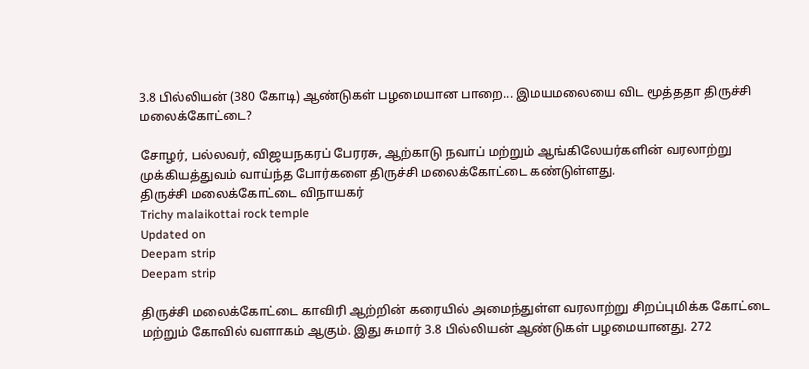3.8 பில்லியன் (380 கோடி) ஆண்டுகள் பழமையான பாறை... இமயமலையை விட மூத்ததா திருச்சி மலைக்கோட்டை?

சோழர், பல்லவர், விஜயநகரப் பேரரசு, ஆற்காடு நவாப் மற்றும் ஆங்கிலேயர்களின் வரலாற்று முக்கியத்துவம் வாய்ந்த போர்களை திருச்சி மலைக்கோட்டை கண்டுள்ளது.
திருச்சி மலைக்கோட்டை விநாயகர்
Trichy malaikottai rock temple
Updated on
Deepam strip
Deepam strip

திருச்சி மலைக்கோட்டை காவிரி ஆற்றின் கரையில் அமைந்துள்ள வரலாற்று சிறப்புமிக்க கோட்டை மற்றும் கோவில் வளாகம் ஆகும். இது சுமார் 3.8 பில்லியன் ஆண்டுகள் பழமையானது. 272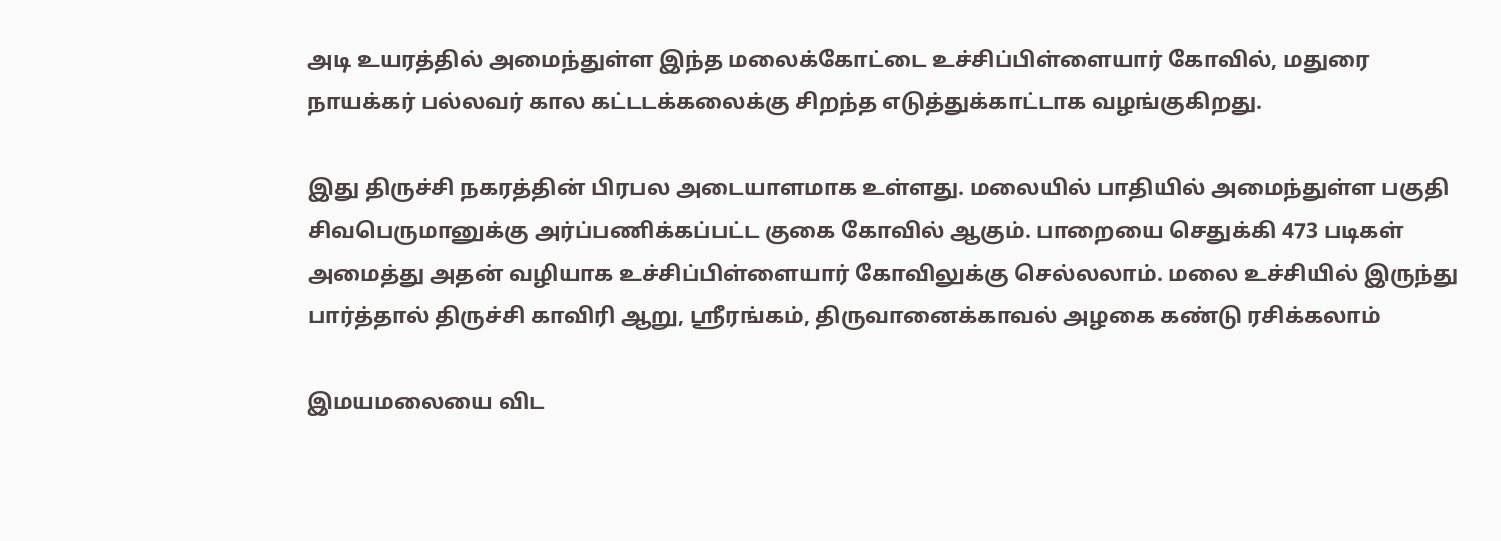அடி உயரத்தில் அமைந்துள்ள இந்த மலைக்கோட்டை உச்சிப்பிள்ளையார் கோவில், மதுரை நாயக்கர் பல்லவர் கால கட்டடக்கலைக்கு சிறந்த எடுத்துக்காட்டாக வழங்குகிறது.

இது திருச்சி நகரத்தின் பிரபல அடையாளமாக உள்ளது. மலையில் பாதியில் அமைந்துள்ள பகுதி சிவபெருமானுக்கு அர்ப்பணிக்கப்பட்ட குகை கோவில் ஆகும். பாறையை செதுக்கி 473 படிகள் அமைத்து அதன் வழியாக உச்சிப்பிள்ளையார் கோவிலுக்கு செல்லலாம். மலை உச்சியில் இருந்து பார்த்தால் திருச்சி காவிரி ஆறு, ஸ்ரீரங்கம், திருவானைக்காவல் அழகை கண்டு ரசிக்கலாம்

இமயமலையை விட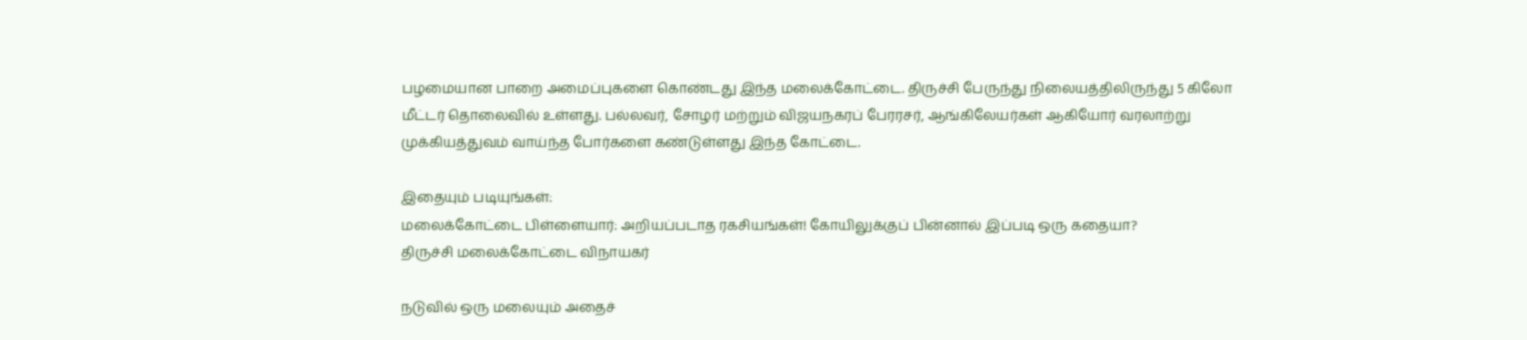பழமையான பாறை அமைப்புகளை கொண்டது இந்த மலைக்கோட்டை. திருச்சி பேருந்து நிலையத்திலிருந்து 5 கிலோ மீட்டர் தொலைவில் உள்ளது. பல்லவர், சோழர் மற்றும் விஜயநகரப் பேரரசர், ஆங்கிலேயர்கள் ஆகியோர் வரலாற்று முக்கியத்துவம் வாய்ந்த போர்களை கண்டுள்ளது இந்த கோட்டை.

இதையும் படியுங்கள்:
மலைக்கோட்டை பிள்ளையார்: அறியப்படாத ரகசியங்கள்! கோயிலுக்குப் பின்னால் இப்படி ஒரு கதையா?
திருச்சி மலைக்கோட்டை விநாயகர்

நடுவில் ஒரு மலையும் அதைச்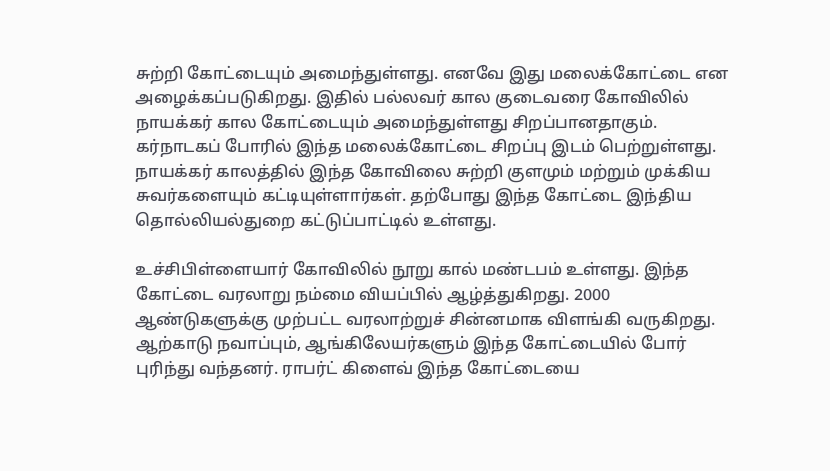சுற்றி கோட்டையும் அமைந்துள்ளது. எனவே இது மலைக்கோட்டை என அழைக்கப்படுகிறது. இதில் பல்லவர் கால குடைவரை கோவிலில் நாயக்கர் கால கோட்டையும் அமைந்துள்ளது சிறப்பானதாகும். கர்நாடகப் போரில் இந்த மலைக்கோட்டை சிறப்பு இடம் பெற்றுள்ளது. நாயக்கர் காலத்தில் இந்த கோவிலை சுற்றி குளமும் மற்றும் முக்கிய சுவர்களையும் கட்டியுள்ளார்கள். தற்போது இந்த கோட்டை இந்திய தொல்லியல்துறை கட்டுப்பாட்டில் உள்ளது.

உச்சிபிள்ளையார் கோவிலில் நூறு கால் மண்டபம் உள்ளது. இந்த கோட்டை வரலாறு நம்மை வியப்பில் ஆழ்த்துகிறது. 2000 ஆண்டுகளுக்கு முற்பட்ட வரலாற்றுச் சின்னமாக விளங்கி வருகிறது. ஆற்காடு நவாப்பும், ஆங்கிலேயர்களும் இந்த கோட்டையில் போர் புரிந்து வந்தனர். ராபர்ட் கிளைவ் இந்த கோட்டையை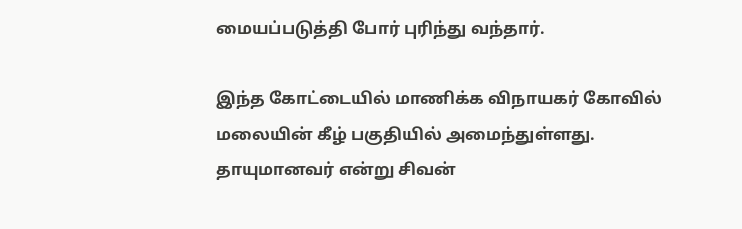மையப்படுத்தி போர் புரிந்து வந்தார்.

இந்த கோட்டையில் மாணிக்க விநாயகர் கோவில் மலையின் கீழ் பகுதியில் அமைந்துள்ளது. தாயுமானவர் என்று சிவன்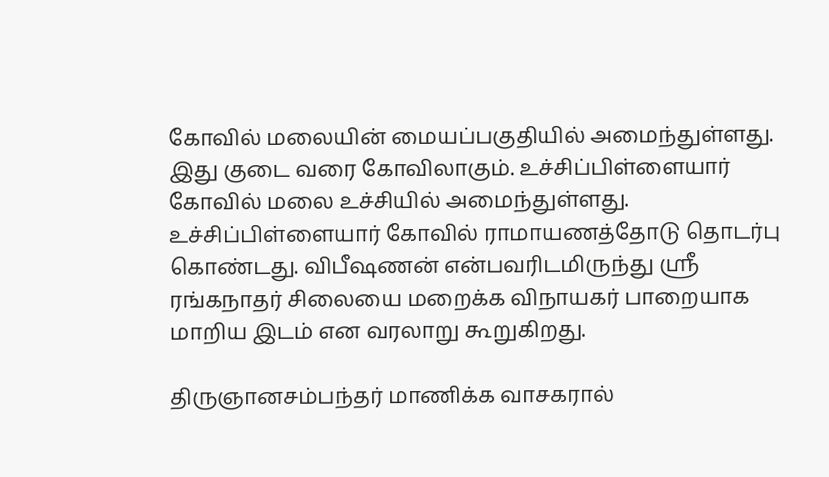கோவில் மலையின் மையப்பகுதியில் அமைந்துள்ளது. இது குடை வரை கோவிலாகும். உச்சிப்பிள்ளையார் கோவில் மலை உச்சியில் அமைந்துள்ளது. உச்சிப்பிள்ளையார் கோவில் ராமாயணத்தோடு தொடர்பு கொண்டது. விபீஷணன் என்பவரிடமிருந்து ஸ்ரீ ரங்கநாதர் சிலையை மறைக்க விநாயகர் பாறையாக மாறிய இடம் என வரலாறு கூறுகிறது.

திருஞானசம்பந்தர் மாணிக்க வாசகரால்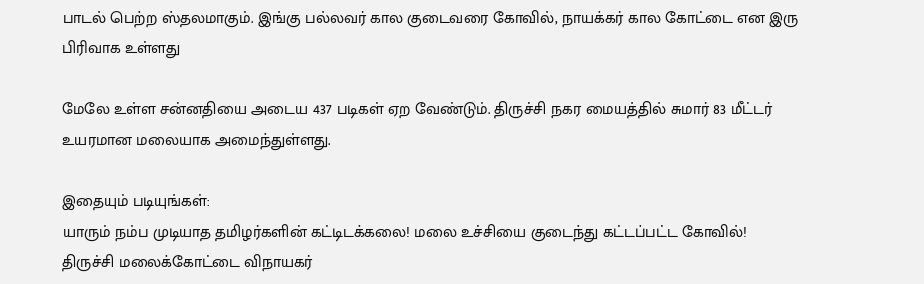பாடல் பெற்ற ஸ்தலமாகும். இங்கு பல்லவர் கால குடைவரை கோவில், நாயக்கர் கால கோட்டை என இரு பிரிவாக உள்ளது

மேலே உள்ள சன்னதியை அடைய 437 படிகள் ஏற வேண்டும். திருச்சி நகர மையத்தில் சுமார் 83 மீட்டர் உயரமான மலையாக அமைந்துள்ளது.

இதையும் படியுங்கள்:
யாரும் நம்ப முடியாத தமிழர்களின் கட்டிடக்கலை! மலை உச்சியை குடைந்து கட்டப்பட்ட கோவில்!
திருச்சி மலைக்கோட்டை விநாயகர்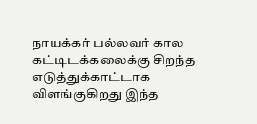நாயக்கர் பல்லவர் கால கட்டிடக்கலைக்கு சிறந்த எடுத்துக்காட்டாக விளங்குகிறது இந்த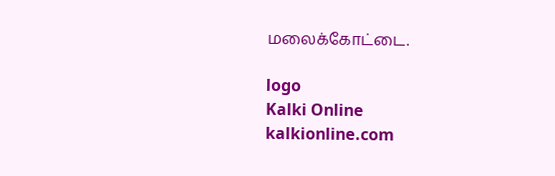மலைக்கோட்டை.

logo
Kalki Online
kalkionline.com